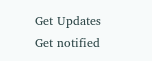Get Updates
Get notified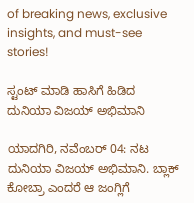of breaking news, exclusive insights, and must-see stories!

ಸ್ಟಂಟ್ ಮಾಡಿ ಹಾಸಿಗೆ ಹಿಡಿದ ದುನಿಯಾ ವಿಜಯ್ ಅಭಿಮಾನಿ

ಯಾದಗಿರಿ, ನವೆಂಬರ್ 04: ನಟ ದುನಿಯಾ ವಿಜಯ್ ಅಭಿಮಾನಿ. ಬ್ಲಾಕ್ ಕೋಬ್ರಾ ಎಂದರೆ ಆ ಜಂಗ್ಲಿಗೆ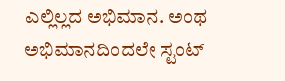ಎಲ್ಲಿಲ್ಲದ ಅಭಿಮಾನ. ಅಂಥ ಅಭಿಮಾನದಿಂದಲೇ ಸ್ಟಂಟ್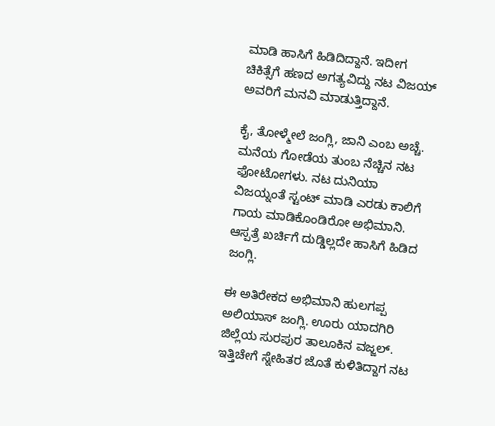ಮಾಡಿ ಹಾಸಿಗೆ ಹಿಡಿದಿದ್ದಾನೆ. ಇದೀಗ ಚಿಕಿತ್ಸೆಗೆ ಹಣದ ಅಗತ್ಯವಿದ್ದು ನಟ ವಿಜಯ್ ಅವರಿಗೆ ಮನವಿ ಮಾಡುತ್ತಿದ್ದಾನೆ.

ಕೈ, ತೋಳ್ಮೇಲೆ ಜಂಗ್ಲಿ, ಜಾನಿ ಎಂಬ ಅಚ್ಚೆ. ಮನೆಯ ಗೋಡೆಯ ತುಂಬ ನೆಚ್ಚಿನ ನಟ ಫೋಟೋಗಳು. ನಟ ದುನಿಯಾ ವಿಜಯ್ನಂತೆ ಸ್ಟಂಟ್ ಮಾಡಿ ಎರಡು ಕಾಲಿಗೆ ಗಾಯ ಮಾಡಿಕೊಂಡಿರೋ ಅಭಿಮಾನಿ. ಆಸ್ಪತ್ರೆ ಖರ್ಚಿಗೆ ದುಡ್ಡಿಲ್ಲದೇ ಹಾಸಿಗೆ ಹಿಡಿದ ಜಂಗ್ಲಿ.

ಈ ಅತಿರೇಕದ ಅಭಿಮಾನಿ ಹುಲಗಪ್ಪ ಅಲಿಯಾಸ್ ಜಂಗ್ಲಿ. ಊರು ಯಾದಗಿರಿ ಜಿಲ್ಲೆಯ ಸುರಪುರ ತಾಲೂಕಿನ ವಜ್ಜಲ್. ಇತ್ತಿಚೇಗೆ ಸ್ನೇಹಿತರ ಜೊತೆ ಕುಳಿತಿದ್ದಾಗ ನಟ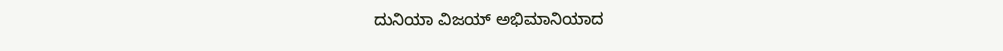ದುನಿಯಾ ವಿಜಯ್ ಅಭಿಮಾನಿಯಾದ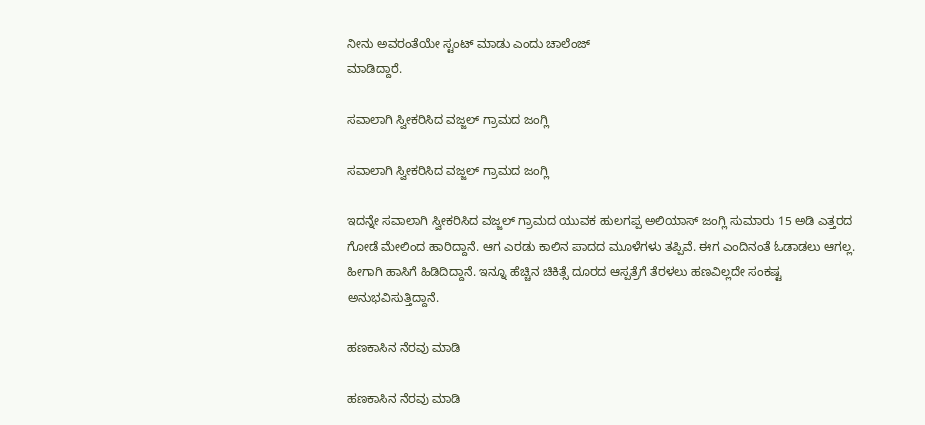ನೀನು ಅವರಂತೆಯೇ ಸ್ಟಂಟ್ ಮಾಡು ಎಂದು ಚಾಲೆಂಜ್
ಮಾಡಿದ್ದಾರೆ.

ಸವಾಲಾಗಿ ಸ್ವೀಕರಿಸಿದ ವಜ್ಜಲ್ ಗ್ರಾಮದ ಜಂಗ್ಲಿ

ಸವಾಲಾಗಿ ಸ್ವೀಕರಿಸಿದ ವಜ್ಜಲ್ ಗ್ರಾಮದ ಜಂಗ್ಲಿ

ಇದನ್ನೇ ಸವಾಲಾಗಿ ಸ್ವೀಕರಿಸಿದ ವಜ್ಜಲ್ ಗ್ರಾಮದ ಯುವಕ ಹುಲಗಪ್ಪ ಅಲಿಯಾಸ್ ಜಂಗ್ಲಿ ಸುಮಾರು 15 ಅಡಿ ಎತ್ತರದ ಗೋಡೆ ಮೇಲಿಂದ ಹಾರಿದ್ದಾನೆ. ಆಗ ಎರಡು ಕಾಲಿನ ಪಾದದ ಮೂಳೆಗಳು ತಪ್ಪಿವೆ. ಈಗ ಎಂದಿನಂತೆ ಓಡಾಡಲು ಆಗಲ್ಲ. ಹೀಗಾಗಿ ಹಾಸಿಗೆ ಹಿಡಿದಿದ್ದಾನೆ. ಇನ್ನೂ ಹೆಚ್ಚಿನ ಚಿಕಿತ್ಸೆ ದೂರದ ಆಸ್ಪತ್ರೆಗೆ ತೆರಳಲು ಹಣವಿಲ್ಲದೇ ಸಂಕಷ್ಟ ಅನುಭವಿಸುತ್ತಿದ್ದಾನೆ.

ಹಣಕಾಸಿನ ನೆರವು ಮಾಡಿ

ಹಣಕಾಸಿನ ನೆರವು ಮಾಡಿ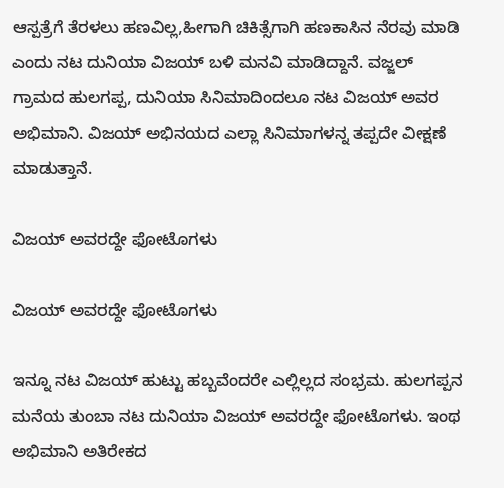ಆಸ್ಪತ್ರೆಗೆ ತೆರಳಲು ಹಣವಿಲ್ಲ,ಹೀಗಾಗಿ ಚಿಕಿತ್ಸೆಗಾಗಿ ಹಣಕಾಸಿನ ನೆರವು ಮಾಡಿ ಎಂದು ನಟ ದುನಿಯಾ ವಿಜಯ್ ಬಳಿ ಮನವಿ ಮಾಡಿದ್ದಾನೆ. ವಜ್ಜಲ್ ಗ್ರಾಮದ ಹುಲಗಪ್ಪ, ದುನಿಯಾ ಸಿನಿಮಾದಿಂದಲೂ ನಟ ವಿಜಯ್ ಅವರ ಅಭಿಮಾನಿ. ವಿಜಯ್ ಅಭಿನಯದ ಎಲ್ಲಾ ಸಿನಿಮಾಗಳನ್ನ ತಪ್ಪದೇ ವೀಕ್ಷಣೆ ಮಾಡುತ್ತಾನೆ.

ವಿಜಯ್ ಅವರದ್ದೇ ಫೋಟೊಗಳು

ವಿಜಯ್ ಅವರದ್ದೇ ಫೋಟೊಗಳು

ಇನ್ನೂ ನಟ ವಿಜಯ್ ಹುಟ್ಟು ಹಬ್ಬವೆಂದರೇ ಎಲ್ಲಿಲ್ಲದ ಸಂಭ್ರಮ. ಹುಲಗಪ್ಪನ ಮನೆಯ ತುಂಬಾ ನಟ ದುನಿಯಾ ವಿಜಯ್ ಅವರದ್ದೇ ಫೋಟೊಗಳು. ಇಂಥ ಅಭಿಮಾನಿ ಅತಿರೇಕದ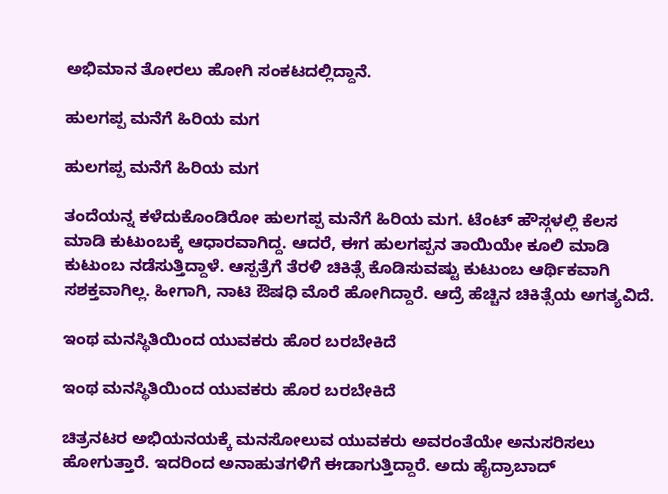ಅಭಿಮಾನ ತೋರಲು ಹೋಗಿ ಸಂಕಟದಲ್ಲಿದ್ದಾನೆ.

ಹುಲಗಪ್ಪ ಮನೆಗೆ ಹಿರಿಯ ಮಗ

ಹುಲಗಪ್ಪ ಮನೆಗೆ ಹಿರಿಯ ಮಗ

ತಂದೆಯನ್ನ ಕಳೆದುಕೊಂಡಿರೋ ಹುಲಗಪ್ಪ ಮನೆಗೆ ಹಿರಿಯ ಮಗ. ಟೆಂಟ್ ಹೌಸ್ಗಳಲ್ಲಿ ಕೆಲಸ ಮಾಡಿ ಕುಟುಂಬಕ್ಕೆ ಆಧಾರವಾಗಿದ್ದ. ಆದರೆ, ಈಗ ಹುಲಗಪ್ಪನ ತಾಯಿಯೇ ಕೂಲಿ ಮಾಡಿ ಕುಟುಂಬ ನಡೆಸುತ್ತಿದ್ದಾಳೆ. ಆಸ್ಪತ್ರೆಗೆ ತೆರಳಿ ಚಿಕಿತ್ಸೆ ಕೊಡಿಸುವಷ್ಟು ಕುಟುಂಬ ಆರ್ಥಿಕವಾಗಿ ಸಶಕ್ತವಾಗಿಲ್ಲ. ಹೀಗಾಗಿ, ನಾಟಿ ಔಷಧಿ ಮೊರೆ ಹೋಗಿದ್ದಾರೆ. ಆದ್ರೆ ಹೆಚ್ಚಿನ ಚಿಕಿತ್ಸೆಯ ಅಗತ್ಯವಿದೆ.

ಇಂಥ ಮನಸ್ಥಿತಿಯಿಂದ ಯುವಕರು ಹೊರ ಬರಬೇಕಿದೆ

ಇಂಥ ಮನಸ್ಥಿತಿಯಿಂದ ಯುವಕರು ಹೊರ ಬರಬೇಕಿದೆ

ಚಿತ್ರನಟರ ಅಭಿಯನಯಕ್ಕೆ ಮನಸೋಲುವ ಯುವಕರು ಅವರಂತೆಯೇ ಅನುಸರಿಸಲು ಹೋಗುತ್ತಾರೆ. ಇದರಿಂದ ಅನಾಹುತಗಳಿಗೆ ಈಡಾಗುತ್ತಿದ್ದಾರೆ. ಅದು ಹೈದ್ರಾಬಾದ್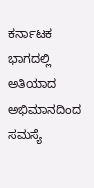ಕರ್ನಾಟಕ ಭಾಗದಲ್ಲಿ ಅತಿಯಾದ ಅಭಿಮಾನದಿಂದ ಸಮಸ್ಯೆ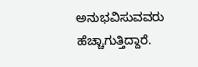ಅನುಭವಿಸುವವರು ಹೆಚ್ಚಾಗುತ್ತಿದ್ದಾರೆ.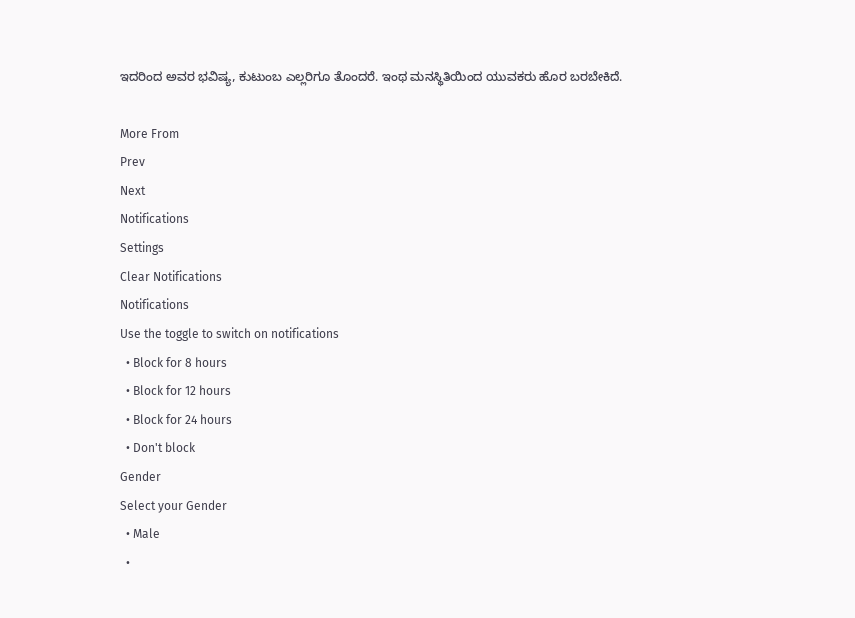ಇದರಿಂದ ಅವರ ಭವಿಷ್ಯ, ಕುಟುಂಬ ಎಲ್ಲರಿಗೂ ತೊಂದರೆ. ಇಂಥ ಮನಸ್ಥಿತಿಯಿಂದ ಯುವಕರು ಹೊರ ಬರಬೇಕಿದೆ.

More From
Prev
Next
Notifications
Settings
Clear Notifications
Notifications
Use the toggle to switch on notifications
  • Block for 8 hours
  • Block for 12 hours
  • Block for 24 hours
  • Don't block
Gender
Select your Gender
  • Male
  •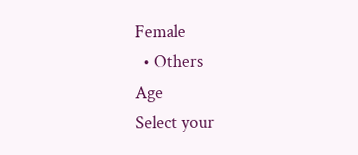Female
  • Others
Age
Select your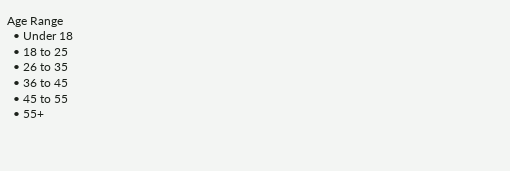Age Range
  • Under 18
  • 18 to 25
  • 26 to 35
  • 36 to 45
  • 45 to 55
  • 55+